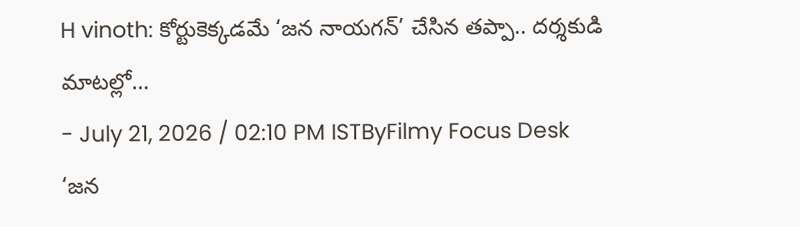H vinoth: కోర్టుకెక్కడమే ‘జన నాయగన్’ చేసిన తప్పా.. దర్శకుడి మాటల్లో…
- July 21, 2026 / 02:10 PM ISTByFilmy Focus Desk
‘జన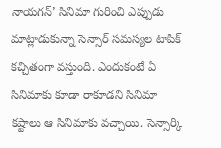నాయగన్’ సినిమా గురించి ఎప్పుడు మాట్లాడుకున్నా సెన్సార్ సమస్యల టాపిక్ కచ్చితంగా వస్తుంది. ఎందుకంటే ఏ సినిమాకు కూడా రాకూడని సినిమా కష్టాలు ఆ సినిమాకు వచ్చాయి. సెన్సార్కి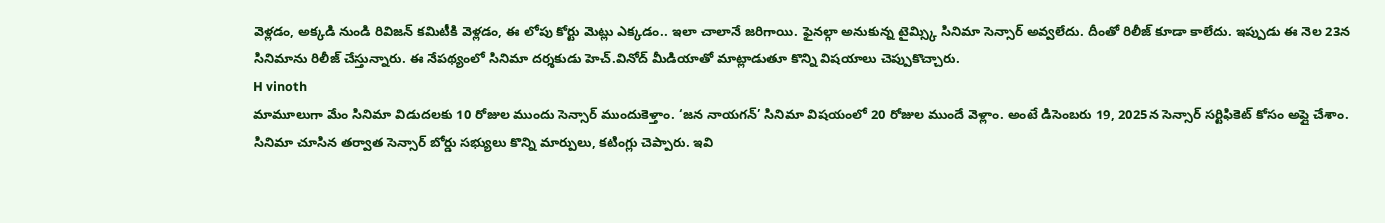వెళ్లడం, అక్కడి నుండి రివిజన్ కమిటీకి వెళ్లడం, ఈ లోపు కోర్టు మెట్లు ఎక్కడం.. ఇలా చాలానే జరిగాయి. ఫైనల్గా అనుకున్న టైమ్స్కి సినిమా సెన్సార్ అవ్వలేదు. దీంతో రిలీజ్ కూడా కాలేదు. ఇప్పుడు ఈ నెల 23న సినిమాను రిలీజ్ చేస్తున్నారు. ఈ నేపథ్యంలో సినిమా దర్శకుడు హెచ్.వినోద్ మీడియాతో మాట్లాడుతూ కొన్ని విషయాలు చెప్పుకొచ్చారు.
H vinoth
మామూలుగా మేం సినిమా విడుదలకు 10 రోజుల ముందు సెన్సార్ ముందుకెళ్తాం. ‘జన నాయగన్’ సినిమా విషయంలో 20 రోజుల ముందే వెళ్లాం. అంటే డిసెంబరు 19, 2025న సెన్సార్ సర్టిఫికెట్ కోసం అప్లై చేశాం. సినిమా చూసిన తర్వాత సెన్సార్ బోర్డు సభ్యులు కొన్ని మార్పులు, కటింగ్లు చెప్పారు. ఇవి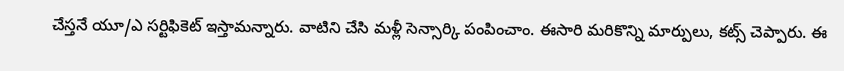చేస్తనే యూ/ఎ సర్టిఫికెట్ ఇస్తామన్నారు. వాటిని చేసి మళ్లీ సెన్సార్కి పంపించాం. ఈసారి మరికొన్ని మార్పులు, కట్స్ చెప్పారు. ఈ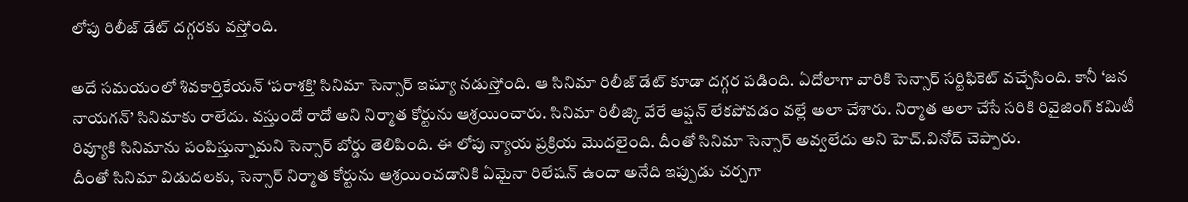లోపు రిలీజ్ డేట్ దగ్గరకు వస్తోంది.

అదే సమయంలో శివకార్తికేయన్ ‘పరాశక్తి’ సినిమా సెన్సార్ ఇష్యూ నడుస్తోంది. ఆ సినిమా రిలీజ్ డేట్ కూడా దగ్గర పడింది. ఏదోలాగా వారికి సెన్సార్ సర్టిఫికెట్ వచ్చేసింది. కానీ ‘జన నాయగన్’ సినిమాకు రాలేదు. వస్తుందో రాదో అని నిర్మాత కోర్టును ఆశ్రయించారు. సినిమా రిలీజ్కి వేరే ఆప్షన్ లేకపోవడం వల్లే అలా చేశారు. నిర్మాత అలా చేసే సరికి రివైజింగ్ కమిటీ రివ్యూకి సినిమాను పంపిస్తున్నామని సెన్సార్ బోర్డు తెలిపింది. ఈ లోపు న్యాయ ప్రక్రియ మొదలైంది. దీంతో సినిమా సెన్సార్ అవ్వలేదు అని హెచ్.వినోద్ చెప్పారు.
దీంతో సినిమా విడుదలకు, సెన్సార్ నిర్మాత కోర్టును ఆశ్రయించడానికి ఏమైనా రిలేషన్ ఉందా అనేది ఇప్పుడు చర్చగా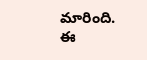మారింది. ఈ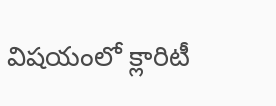విషయంలో క్లారిటీ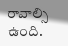రావాల్సి ఉంది.